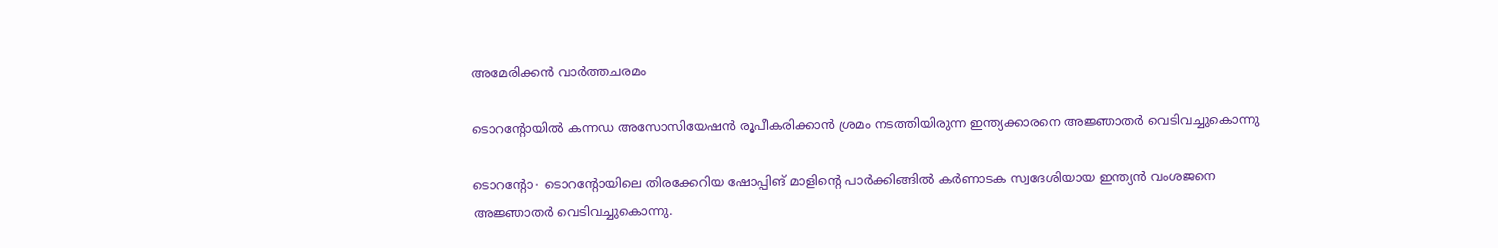അമേരിക്കൻ വാർത്തചരമം

ടൊറന്റോയിൽ കന്നഡ അസോസിയേഷൻ രൂപീകരിക്കാൻ ശ്രമം നടത്തിയിരുന്ന ഇന്ത്യക്കാരനെ അജ്ഞാതർ വെടിവച്ചുകൊന്നു

ടൊറന്റോ∙ ടൊറന്റോയിലെ തിരക്കേറിയ ഷോപ്പിങ് മാളിന്റെ പാർക്കിങ്ങിൽ കർണാടക സ്വദേശിയായ ഇന്ത്യൻ വംശജനെ അജ്ഞാതർ വെടിവച്ചുകൊന്നു.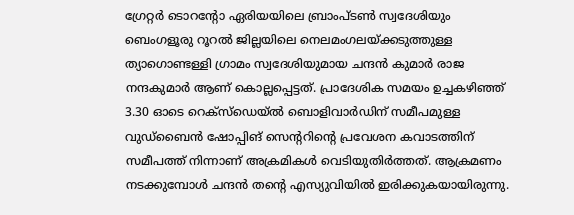ഗ്രേറ്റർ ടൊറന്റോ ഏരിയയിലെ ബ്രാംപ്ടൺ സ്വദേശിയും ബെംഗളൂരു റൂറൽ ജില്ലയിലെ നെലമംഗലയ്ക്കടുത്തുള്ള ത്യാഗൊണ്ടള്ളി ഗ്രാമം സ്വദേശിയുമായ ചന്ദൻ കുമാർ രാജ നന്ദകുമാർ ആണ് കൊല്ലപ്പെട്ടത്. പ്രാദേശിക സമയം ഉച്ചകഴിഞ്ഞ് 3.30 ഓടെ റെക്സ്ഡെയ്ൽ ബൊളിവാർഡിന് സമീപമുള്ള വുഡ്ബൈൻ ഷോപ്പിങ് സെന്ററിന്റെ പ്രവേശന കവാടത്തിന് സമീപത്ത് നിന്നാണ് അക്രമികൾ വെടിയുതിർത്തത്. ആക്രമണം നടക്കുമ്പോൾ ചന്ദൻ തന്റെ എസ്യുവിയിൽ ഇരിക്കുകയായിരുന്നു.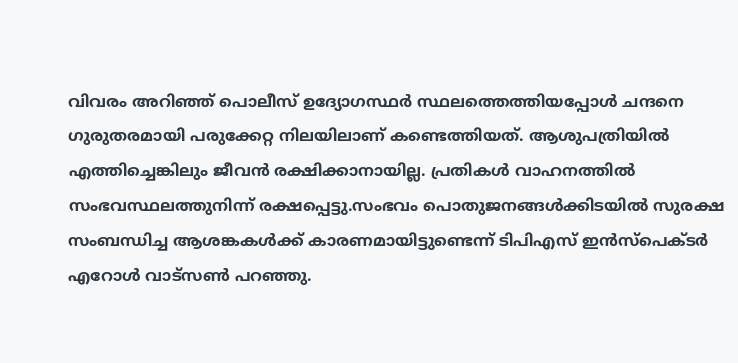വിവരം അറിഞ്ഞ് പൊലീസ് ഉദ്യോഗസ്ഥർ സ്ഥലത്തെത്തിയപ്പോൾ ചന്ദനെ ഗുരുതരമായി പരുക്കേറ്റ നിലയിലാണ് കണ്ടെത്തിയത്. ആശുപത്രിയിൽ എത്തിച്ചെങ്കിലും ജീവൻ രക്ഷിക്കാനായില്ല. പ്രതികൾ വാഹനത്തിൽ സംഭവസ്ഥലത്തുനിന്ന് രക്ഷപ്പെട്ടു.സംഭവം പൊതുജനങ്ങൾക്കിടയിൽ സുരക്ഷ സംബന്ധിച്ച ആശങ്കകൾക്ക് കാരണമായിട്ടുണ്ടെന്ന് ടിപിഎസ് ഇൻസ്പെക്ടർ എറോൾ വാട്സൺ പറഞ്ഞു.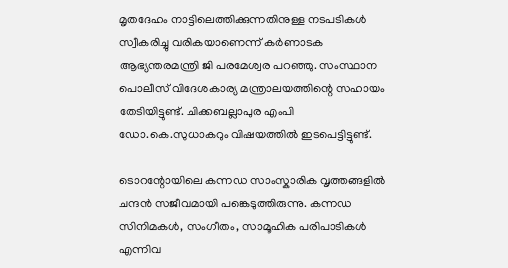മൃതദേഹം നാട്ടിലെത്തിക്കുന്നതിനുള്ള നടപടികൾ സ്വീകരിച്ചു വരികയാണെന്ന് കർണാടക ആഭ്യന്തരമന്ത്രി ജി പരമേശ്വര പറഞ്ഞു. സംസ്ഥാന പൊലീസ് വിദേശകാര്യ മന്ത്രാലയത്തിന്റെ സഹായം തേടിയിട്ടുണ്ട്. ചിക്കബല്ലാപുര എംപി ഡോ.കെ.സുധാകറും വിഷയത്തിൽ ഇടപെട്ടിട്ടുണ്ട്.

ടൊറന്റോയിലെ കന്നഡ സാംസ്കാരിക വൃത്തങ്ങളിൽ ചന്ദൻ സജീവമായി പങ്കെടുത്തിരുന്നു. കന്നഡ സിനിമകൾ, സംഗീതം, സാമൂഹിക പരിപാടികൾ എന്നിവ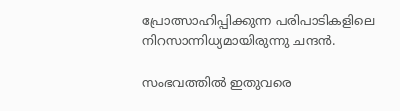പ്രോത്സാഹിപ്പിക്കുന്ന പരിപാടികളിലെ നിറസാന്നിധ്യമായിരുന്നു ചന്ദൻ.

സംഭവത്തിൽ ഇതുവരെ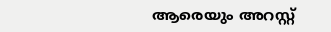ആരെയും അറസ്റ്റ്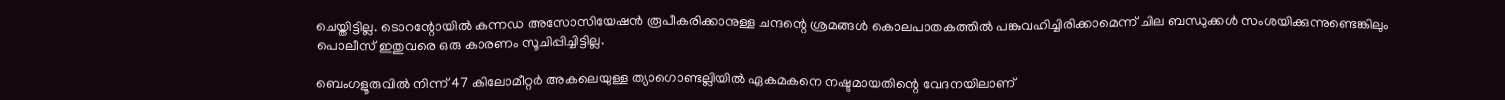ചെയ്തിട്ടില്ല. ടൊറന്റോയിൽ കന്നഡ അസോസിയേഷൻ രൂപീകരിക്കാനുള്ള ചന്ദന്റെ ശ്രമങ്ങൾ കൊലപാതകത്തിൽ പങ്കുവഹിച്ചിരിക്കാമെന്ന് ചില ബന്ധുക്കൾ സംശയിക്കുന്നുണ്ടെങ്കിലും പൊലീസ് ഇതുവരെ ഒരു കാരണം സൂചിപ്പിച്ചിട്ടില്ല.

ബെംഗളൂരുവിൽ നിന്ന് 47 കിലോമീറ്റർ അകലെയുള്ള ത്യാഗൊണ്ടല്ലിയിൽ ഏകമകനെ നഷ്ടമായതിന്റെ വേദനയിലാണ്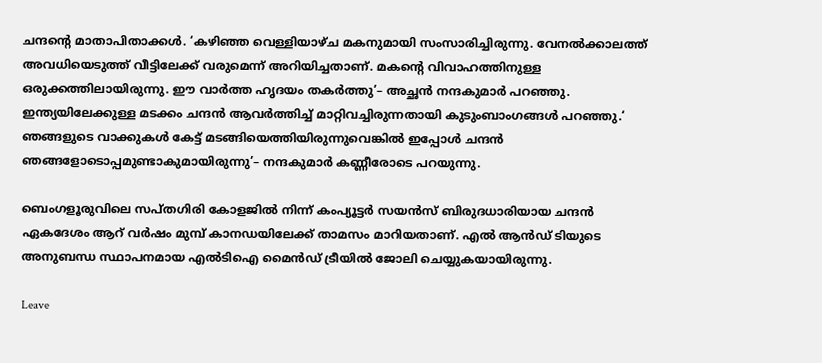ചന്ദന്റെ മാതാപിതാക്കൾ. ‘കഴിഞ്ഞ വെള്ളിയാഴ്ച മകനുമായി സംസാരിച്ചിരുന്നു. വേനൽക്കാലത്ത് അവധിയെടുത്ത് വീട്ടിലേക്ക് വരുമെന്ന് അറിയിച്ചതാണ്. മകന്റെ വിവാഹത്തിനുള്ള ഒരുക്കത്തിലായിരുന്നു. ഈ വാർത്ത ഹൃദയം തകർത്തു’– അച്ഛൻ നന്ദകുമാർ പറഞ്ഞു. ഇന്ത്യയിലേക്കുള്ള മടക്കം ചന്ദൻ ആവർത്തിച്ച് മാറ്റിവച്ചിരുന്നതായി കുടുംബാംഗങ്ങൾ പറഞ്ഞു.‘ ഞങ്ങളുടെ വാക്കുകൾ കേട്ട് മടങ്ങിയെത്തിയിരുന്നുവെങ്കിൽ ഇപ്പോൾ ചന്ദൻ ഞങ്ങളോടൊപ്പമുണ്ടാകുമായിരുന്നു’– നന്ദകുമാർ കണ്ണീരോടെ പറയുന്നു.

ബെംഗളൂരുവിലെ സപ്തഗിരി കോളജിൽ നിന്ന് കംപ്യൂട്ടർ സയൻസ് ബിരുദധാരിയായ ചന്ദൻ ഏകദേശം ആറ് വർഷം മുമ്പ് കാനഡയിലേക്ക് താമസം മാറിയതാണ്. എൽ ആൻഡ് ടിയുടെ അനുബന്ധ സ്ഥാപനമായ എൽടിഐ മൈൻഡ് ട്രീയിൽ ജോലി ചെയ്യുകയായിരുന്നു.

Leave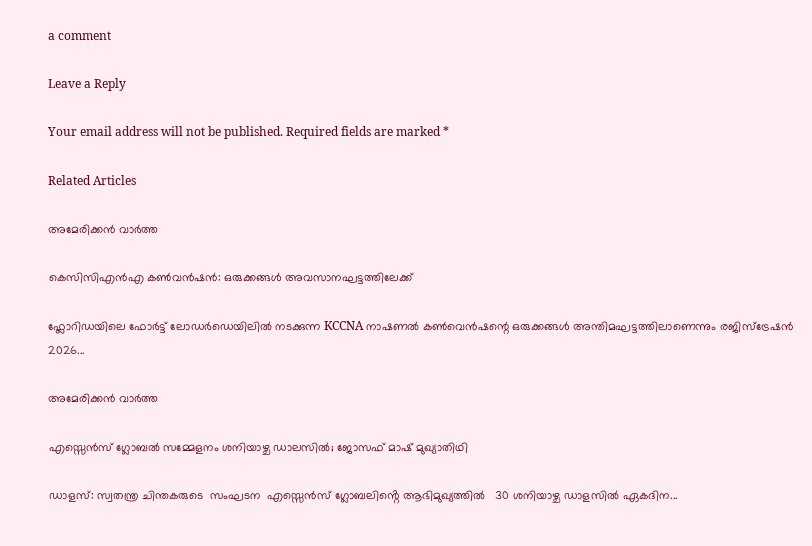a comment

Leave a Reply

Your email address will not be published. Required fields are marked *

Related Articles

അമേരിക്കൻ വാർത്ത

കെസിസിഎൻഎ കൺവൻഷൻ: ഒരുക്കങ്ങൾ അവസാനഘട്ടത്തിലേക്ക്

ഫ്ലോറിഡയിലെ ഫോർട്ട് ലോഡർഡെയിലിൽ നടക്കുന്ന KCCNA നാഷണൽ കൺവെൻഷന്റെ ഒരുക്കങ്ങൾ അന്തിമഘട്ടത്തിലാണെന്നും രജിസ്ട്രേഷൻ 2026...

അമേരിക്കൻ വാർത്ത

എസ്സെൻസ് ഗ്ലോബൽ സമ്മേളനം ശനിയാഴ്ച ഡാലസിൽ; ജോസഫ് മാഷ് മുഖ്യാതിഥി

ഡാളസ്: സ്വതന്ത്ര ചിന്തകരുടെ  സംഘടന  എസ്സെൻസ് ഗ്ലോബലിൻ്റെ ആഭിമുഖ്യത്തിൽ   30 ശനിയാഴ്ച ഡാളസിൽ ഏകദിന...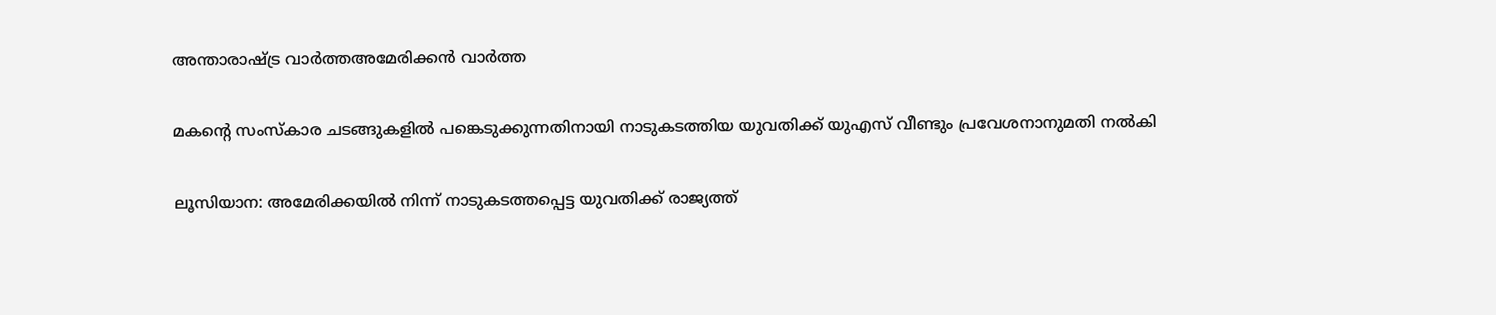അന്താരാഷ്ട്ര വാർത്തഅമേരിക്കൻ വാർത്ത

മകന്റെ സംസ്‌കാര ചടങ്ങുകളിൽ പങ്കെടുക്കുന്നതിനായി നാടുകടത്തിയ യുവതിക്ക് യുഎസ് വീണ്ടും പ്രവേശനാനുമതി നൽകി

ലൂസിയാന: അമേരിക്കയിൽ നിന്ന് നാടുകടത്തപ്പെട്ട യുവതിക്ക് രാജ്യത്ത്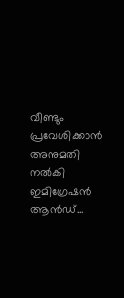വീണ്ടും പ്രവേശിക്കാൻ അനുമതി നൽകി ഇമിഗ്രേഷൻ ആൻഡ്...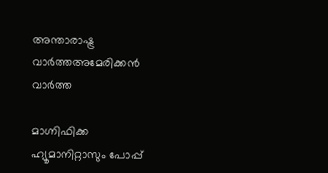അന്താരാഷ്ട്ര വാർത്തഅമേരിക്കൻ വാർത്ത

മാഗ്നിഫിക്ക ഹ്യൂമാനിറ്റാസും പോപ്പ്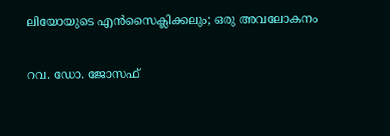ലിയോയുടെ എൻസൈക്ലിക്കലും; ഒരു അവലോകനം

റവ. ഡോ. ജോസഫ്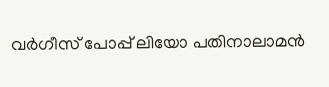വർഗീസ് പോപ്പ് ലിയോ പതിനാലാമൻ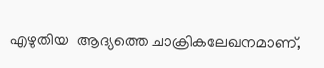എഴുതിയ  ആദ്യത്തെ ചാക്രികലേഖനമാണ്,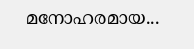മനോഹരമായ...